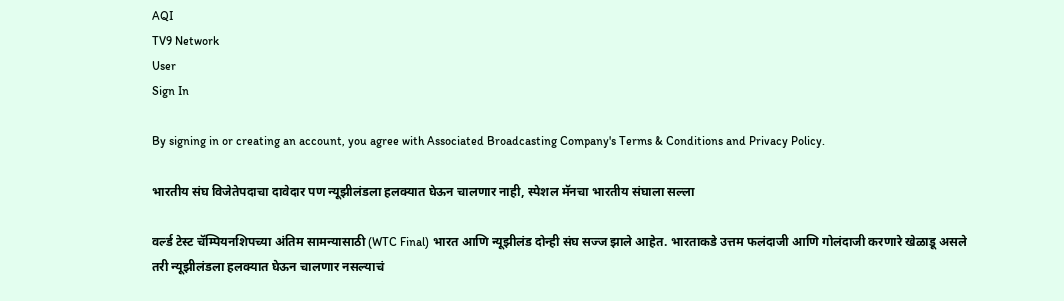AQI
TV9 Network
User
Sign In

By signing in or creating an account, you agree with Associated Broadcasting Company's Terms & Conditions and Privacy Policy.

भारतीय संघ विजेतेपदाचा दावेदार पण न्यूझीलंडला हलक्यात घेऊन चालणार नाही, स्पेशल मॅनचा भारतीय संघाला सल्ला

वर्ल्ड टेस्ट चॅम्पियनशिपच्या अंतिम सामन्यासाठी (WTC Final) भारत आणि न्यूझीलंड दोन्ही संघ सज्ज झाले आहेत. भारताकडे उत्तम फलंदाजी आणि गोलंदाजी करणारे खेळाडू असले तरी न्यूझीलंडला हलक्यात घेऊन चालणार नसल्याचं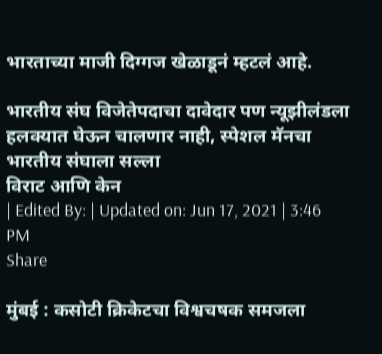भारताच्या माजी दिग्गज खेळाडूनं म्हटलं आहे.

भारतीय संघ विजेतेपदाचा दावेदार पण न्यूझीलंडला हलक्यात घेऊन चालणार नाही, स्पेशल मॅनचा भारतीय संघाला सल्ला
विराट आणि केन
| Edited By: | Updated on: Jun 17, 2021 | 3:46 PM
Share

मुंबई : कसोटी क्रिकेटचा विश्वचषक समजला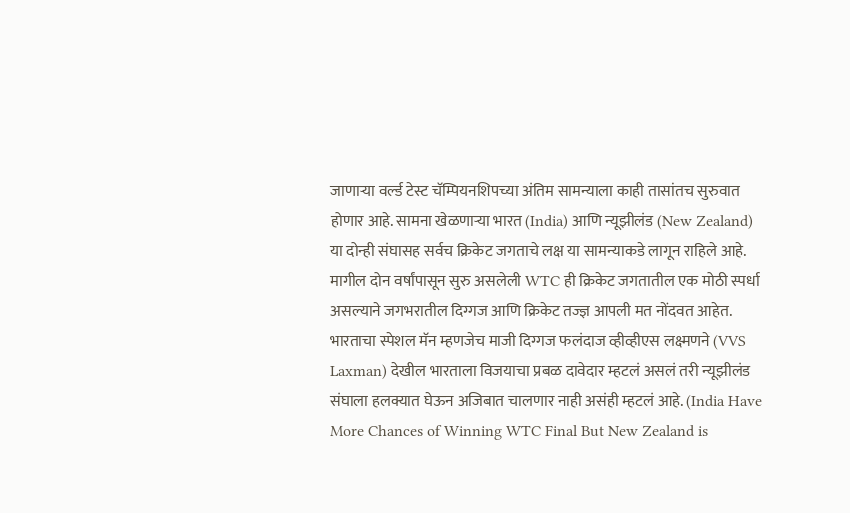जाणाऱ्या वर्ल्ड टेस्ट चॅम्पियनशिपच्या अंतिम सामन्याला काही तासांतच सुरुवात होणार आहे. सामना खेळणाऱ्या भारत (India) आणि न्यूझीलंड (New Zealand) या दोन्ही संघासह सर्वच क्रिकेट जगताचे लक्ष या सामन्याकडे लागून राहिले आहे. मागील दोन वर्षांपासून सुरु असलेली WTC ही क्रिकेट जगतातील एक मोठी स्पर्धा असल्याने जगभरातील दिग्गज आणि क्रिकेट तज्ज्ञ आपली मत नोंदवत आहेत. भारताचा स्पेशल मॅन म्हणजेच माजी दिग्गज फलंदाज व्हीव्हीएस लक्ष्मणने (VVS Laxman) देखील भारताला विजयाचा प्रबळ दावेदार म्हटलं असलं तरी न्यूझीलंड संघाला हलक्यात घेऊन अजिबात चालणार नाही असंही म्हटलं आहे. (India Have More Chances of Winning WTC Final But New Zealand is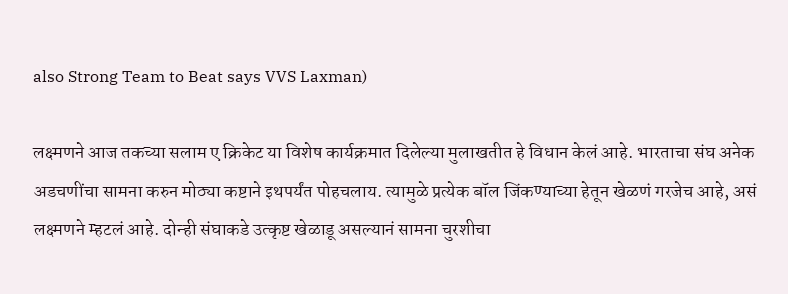also Strong Team to Beat says VVS Laxman)

लक्ष्मणने आज तकच्या सलाम ए क्रिकेट या विशेष कार्यक्रमात दिलेल्या मुलाखतीत हे विधान केलं आहे. भारताचा संघ अनेक अडचणींचा सामना करुन मोठ्या कष्टाने इथपर्यंत पोहचलाय. त्यामुळे प्रत्येक बॉल जिंकण्याच्या हेतून खेळणं गरजेच आहे, असं लक्ष्मणने म्हटलं आहे. दोन्ही संघाकडे उत्कृष्ट खेळाडू असल्यानं सामना चुरशीचा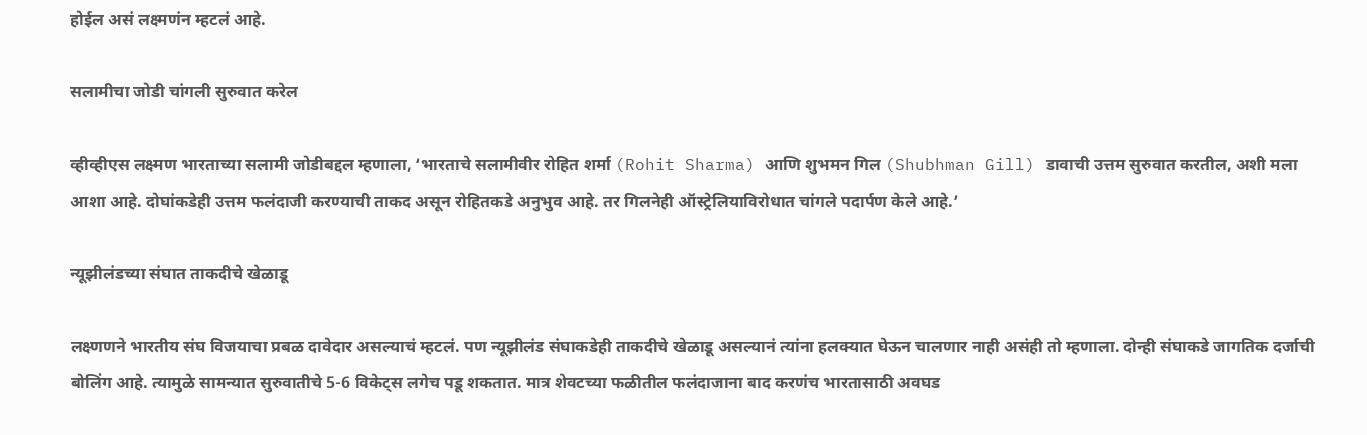होईल असं लक्ष्मणंन म्हटलं आहे.

सलामीचा जोडी चांगली सुरुवात करेल

व्हीव्हीएस लक्ष्मण भारताच्या सलामी जोडीबद्दल म्हणाला, ‘भारताचे सलामीवीर रोहित शर्मा (Rohit Sharma) आणि शुभमन गिल (Shubhman Gill) डावाची उत्तम सुरुवात करतील, अशी मला आशा आहे. दोघांकडेही उत्तम फलंदाजी करण्याची ताकद असून रोहितकडे अनुभुव आहे. तर गिलनेही ऑस्ट्रेलियाविरोधात चांगले पदार्पण केले आहे.’

न्यूझीलंडच्या संघात ताकदीचे खेळाडू

लक्ष्णणने भारतीय संघ विजयाचा प्रबळ दावेदार असल्याचं म्हटलं. पण न्यूझीलंड संघाकडेही ताकदीचे खेळाडू असल्यानं त्यांना हलक्यात घेऊन चालणार नाही असंही तो म्हणाला. दोन्ही संघाकडे जागतिक दर्जाची बोलिंग आहे. त्यामुळे सामन्यात सुरुवातीचे 5-6 विकेट्स लगेच पडू शकतात. मात्र शेवटच्या फळीतील फलंदाजाना बाद करणंच भारतासाठी अवघड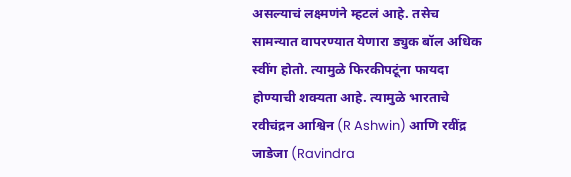असल्याचं लक्ष्मणंने म्हटलं आहे. तसेच सामन्यात वापरण्यात येणारा ड्युक बॉल अधिक स्वींग होतो. त्यामुळे फिरकीपटूंना फायदा होण्याची शक्यता आहे. त्यामुळे भारताचे रवीचंद्रन आश्विन (R Ashwin) आणि रवींद्र जाडेजा (Ravindra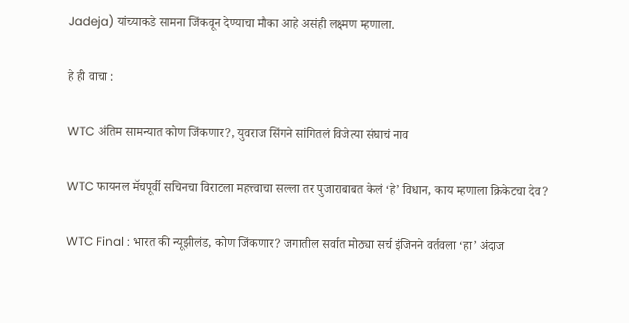Jadeja) यांच्याकडे सामना जिंकवून देण्याचा मौका आहे असंही लक्ष्मण म्हणाला.

हे ही वाचा :

WTC अंतिम सामन्यात कोण जिंकणार?, युवराज सिंगने सांगितलं विजेत्या संघाचं नाव

WTC फायनल मॅचपूर्वी सचिनचा विराटला महत्त्वाचा सल्ला तर पुजाराबाबत केलं ‘हे’ विधान, काय म्हणाला क्रिकेटचा देव?

WTC Final : भारत की न्यूझीलंड, कोण जिंकणार? जगातील सर्वात मोठ्या सर्च इंजिनने वर्तवला ‘हा’ अंदाज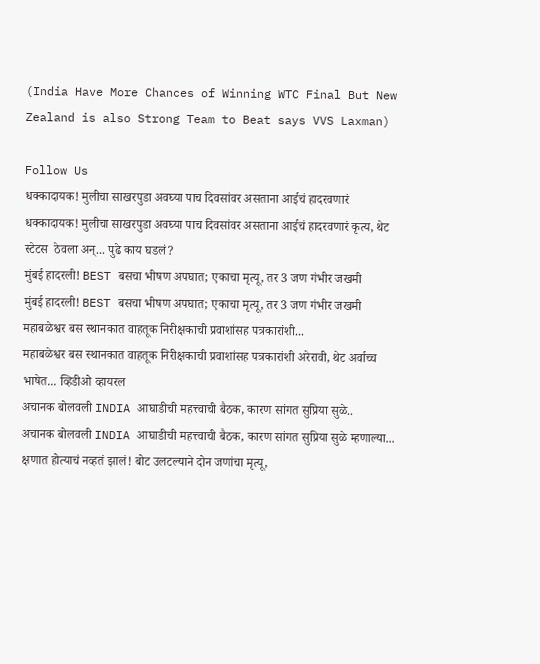(India Have More Chances of Winning WTC Final But New Zealand is also Strong Team to Beat says VVS Laxman)

Follow Us
धक्कादायक! मुलीचा साखरपुडा अवघ्या पाच दिवसांवर असताना आईचं हादरवणारं
धक्कादायक! मुलीचा साखरपुडा अवघ्या पाच दिवसांवर असताना आईचं हादरवणारं कृत्य, थेट स्टेटस  ठेवला अन्... पुढे काय घडलं?
मुंबई हादरली! BEST बसचा भीषण अपघात; एकाचा मृत्यू, तर 3 जण गंभीर जखमी
मुंबई हादरली! BEST बसचा भीषण अपघात; एकाचा मृत्यू, तर 3 जण गंभीर जखमी
महाबळेश्वर बस स्थानकात वाहतूक निरीक्षकाची प्रवाशांसह पत्रकारांशी...
महाबळेश्वर बस स्थानकात वाहतूक निरीक्षकाची प्रवाशांसह पत्रकारांशी अरेरावी, थेट अर्वाच्च भाषेत... व्हिडीओ व्हायरल
अचानक बोलवली INDIA आघाडीची महत्त्वाची बैठक, कारण सांगत सुप्रिया सुळे..
अचानक बोलवली INDIA आघाडीची महत्त्वाची बैठक, कारण सांगत सुप्रिया सुळे म्हणाल्या...
क्षणात होत्याचं नव्हतं झालं! बोट उलटल्याने दोन जणांचा मृत्यू,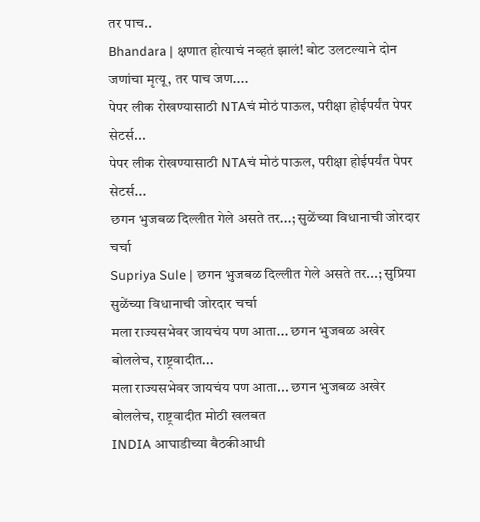तर पाच..
Bhandara | क्षणात होत्याचं नव्हतं झालं! बोट उलटल्याने दोन जणांचा मृत्यू, तर पाच जण....
पेपर लीक रोखण्यासाठी NTAचं मोठं पाऊल, परीक्षा होईपर्यंत पेपर सेटर्स...
पेपर लीक रोखण्यासाठी NTAचं मोठं पाऊल, परीक्षा होईपर्यंत पेपर सेटर्स...
छगन भुजबळ दिल्लीत गेले असते तर...; सुळेंच्या विधानाची जोरदार चर्चा
Supriya Sule | छगन भुजबळ दिल्लीत गेले असते तर...; सुप्रिया सुळेंच्या विधानाची जोरदार चर्चा
मला राज्यसभेवर जायचंय पण आता... छगन भुजबळ अखेर बोललेच, राष्ट्रवादीत...
मला राज्यसभेवर जायचंय पण आता... छगन भुजबळ अखेर बोललेच, राष्ट्रवादीत मोठी खलबत
INDIA आघाडीच्या बैठकीआधी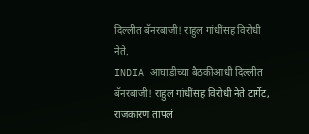दिल्लीत बॅनरबाजी! राहुल गांधींसह विरोधी नेते.
INDIA आघाडीच्या बैठकीआधी दिल्लीत बॅनरबाजी! राहुल गांधींसह विरोधी नेते टार्गेट, राजकारण तापलं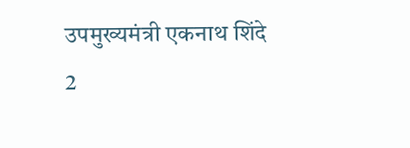उपमुख्यमंत्री एकनाथ शिंदे 2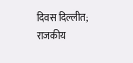दिवस दिल्लीत; राजकीय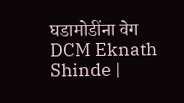घडामोडींना वेग
DCM Eknath Shinde |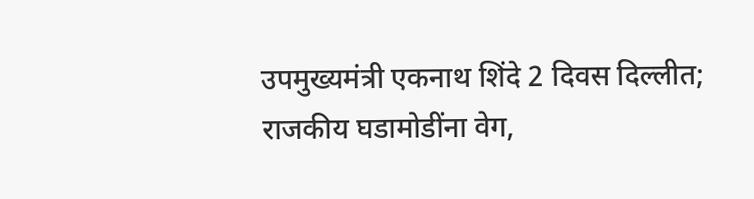उपमुख्यमंत्री एकनाथ शिंदे 2 दिवस दिल्लीत; राजकीय घडामोडींना वेग,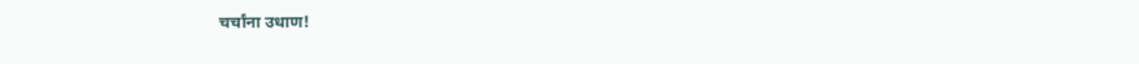चर्चांना उधाण!